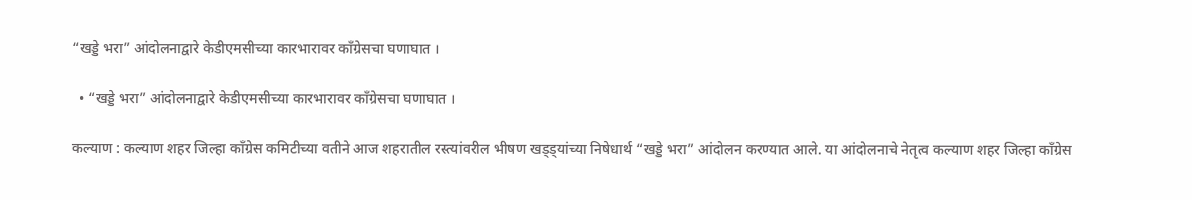“खड्डे भरा” आंदोलनाद्वारे केडीएमसीच्या कारभारावर काँग्रेसचा घणाघात ।

  • “खड्डे भरा” आंदोलनाद्वारे केडीएमसीच्या कारभारावर काँग्रेसचा घणाघात ।

कल्याण : कल्याण शहर जिल्हा काँग्रेस कमिटीच्या वतीने आज शहरातील रस्त्यांवरील भीषण खड्ड्यांच्या निषेधार्थ “खड्डे भरा” आंदोलन करण्यात आले. या आंदोलनाचे नेतृत्व कल्याण शहर जिल्हा काँग्रेस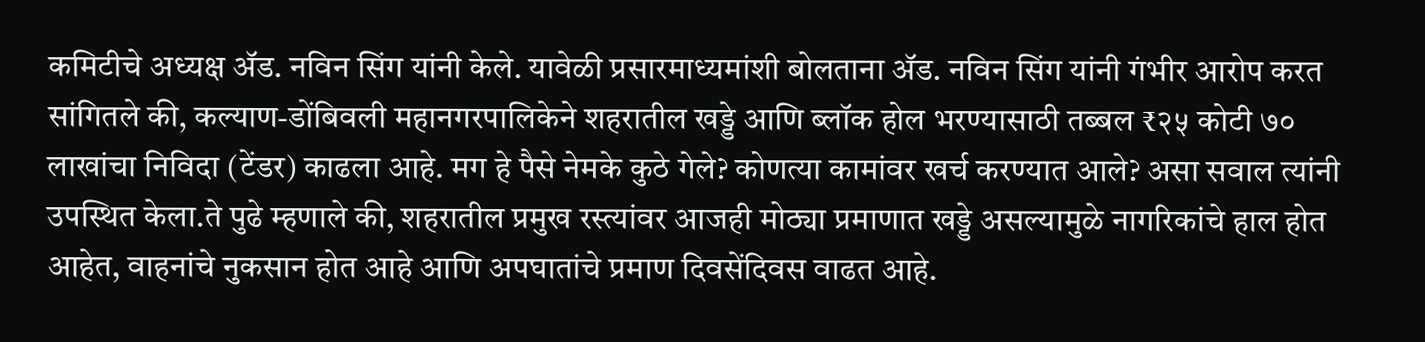कमिटीचे अध्यक्ष ॲड. नविन सिंग यांनी केले. यावेळी प्रसारमाध्यमांशी बोलताना ॲड. नविन सिंग यांनी गंभीर आरोप करत सांगितले की, कल्याण-डोंबिवली महानगरपालिकेने शहरातील खड्डे आणि ब्लॉक होल भरण्यासाठी तब्बल ₹२५ कोटी ७० लाखांचा निविदा (टेंडर) काढला आहे. मग हे पैसे नेमके कुठे गेले? कोणत्या कामांवर खर्च करण्यात आले? असा सवाल त्यांनी उपस्थित केला.ते पुढे म्हणाले की, शहरातील प्रमुख रस्त्यांवर आजही मोठ्या प्रमाणात खड्डे असल्यामुळे नागरिकांचे हाल होत आहेत, वाहनांचे नुकसान होत आहे आणि अपघातांचे प्रमाण दिवसेंदिवस वाढत आहे.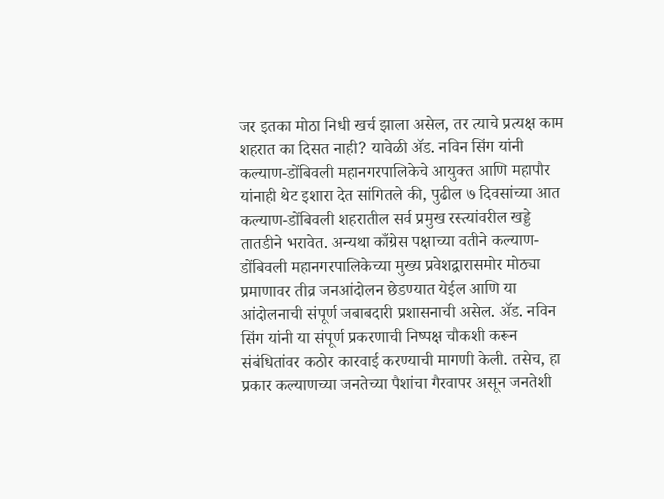जर इतका मोठा निधी खर्च झाला असेल, तर त्याचे प्रत्यक्ष काम शहरात का दिसत नाही? यावेळी ॲड. नविन सिंग यांनी कल्याण-डोंबिवली महानगरपालिकेचे आयुक्त आणि महापौर यांनाही थेट इशारा देत सांगितले की, पुढील ७ दिवसांच्या आत कल्याण-डोंबिवली शहरातील सर्व प्रमुख रस्त्यांवरील खड्डे तातडीने भरावेत. अन्यथा काँग्रेस पक्षाच्या वतीने कल्याण-डोंबिवली महानगरपालिकेच्या मुख्य प्रवेशद्वारासमोर मोठ्या प्रमाणावर तीव्र जनआंदोलन छेडण्यात येईल आणि या आंदोलनाची संपूर्ण जबाबदारी प्रशासनाची असेल. ॲड. नविन सिंग यांनी या संपूर्ण प्रकरणाची निष्पक्ष चौकशी करून संबंधितांवर कठोर कारवाई करण्याची मागणी केली. तसेच, हा प्रकार कल्याणच्या जनतेच्या पैशांचा गैरवापर असून जनतेशी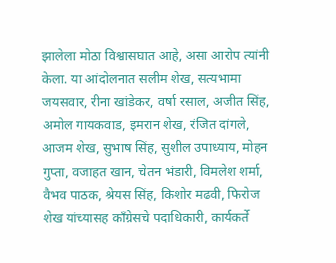झालेला मोठा विश्वासघात आहे, असा आरोप त्यांनी केला. या आंदोलनात सलीम शेख, सत्यभामा जयसवार, रीना खांडेकर, वर्षा रसाल, अजीत सिंह, अमोल गायकवाड, इमरान शेख, रंजित दांगले, आजम शेख, सुभाष सिंह, सुशील उपाध्याय, मोहन गुप्ता, वजाहत खान, चेतन भंडारी, विमलेश शर्मा, वैभव पाठक, श्रेयस सिंह, किशोर मढवी, फिरोज शेख यांच्यासह काँग्रेसचे पदाधिकारी, कार्यकर्ते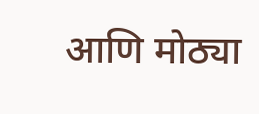आणि मोठ्या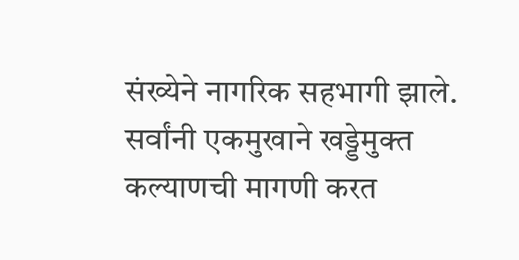संख्येने नागरिक सहभागी झाले. सर्वांनी एकमुखाने खड्डेमुक्त कल्याणची मागणी करत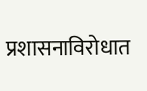प्रशासनाविरोधात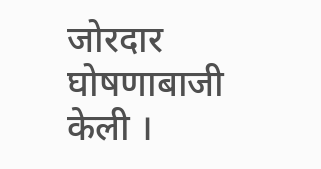जोरदार घोषणाबाजी केली ।